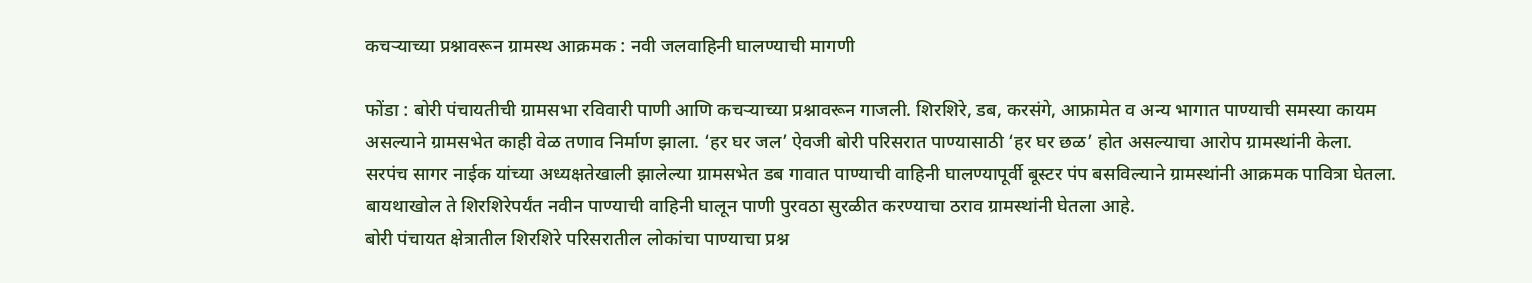कचऱ्याच्या प्रश्नावरून ग्रामस्थ आक्रमक : नवी जलवाहिनी घालण्याची मागणी

फोंडा : बोरी पंचायतीची ग्रामसभा रविवारी पाणी आणि कचऱ्याच्या प्रश्नावरून गाजली. शिरशिरे, डब, करसंगे, आफ्रामेत व अन्य भागात पाण्याची समस्या कायम असल्याने ग्रामसभेत काही वेळ तणाव निर्माण झाला. ‘हर घर जल’ ऐवजी बोरी परिसरात पाण्यासाठी ‘हर घर छळ’ होत असल्याचा आरोप ग्रामस्थांनी केला.
सरपंच सागर नाईक यांच्या अध्यक्षतेखाली झालेल्या ग्रामसभेत डब गावात पाण्याची वाहिनी घालण्यापूर्वी बूस्टर पंप बसविल्याने ग्रामस्थांनी आक्रमक पावित्रा घेतला. बायथाखोल ते शिरशिरेपर्यंत नवीन पाण्याची वाहिनी घालून पाणी पुरवठा सुरळीत करण्याचा ठराव ग्रामस्थांनी घेतला आहे.
बोरी पंचायत क्षेत्रातील शिरशिरे परिसरातील लोकांचा पाण्याचा प्रश्न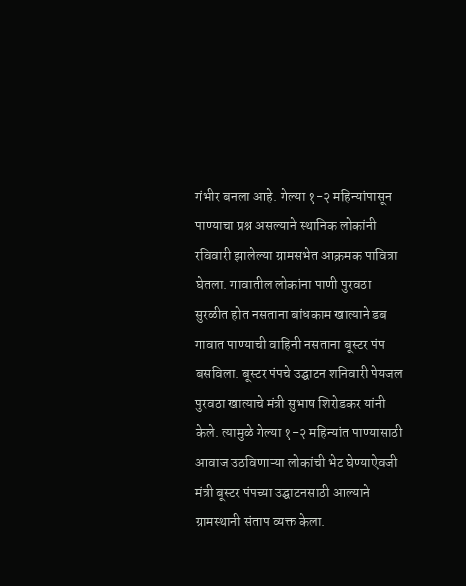गंभीर बनला आहे. गेल्या १-२ महिन्यांपासून पाण्याचा प्रश्न असल्याने स्थानिक लोकांनी रविवारी झालेल्या ग्रामसभेत आक्रमक पावित्रा घेतला. गावातील लोकांना पाणी पुरवठा सुरळीत होत नसताना बांधकाम खात्याने डब गावात पाण्याची वाहिनी नसताना बूस्टर पंप बसविला. बूस्टर पंपचे उद्घाटन शनिवारी पेयजल पुरवठा खात्याचे मंत्री सुभाष शिरोडकर यांनी केले. त्यामुळे गेल्या १-२ महिन्यांत पाण्यासाठी आवाज उठविणाऱ्या लोकांची भेट घेण्याऐवजी मंत्री बूस्टर पंपच्या उद्घाटनसाठी आल्याने ग्रामस्थानी संताप व्यक्त केला.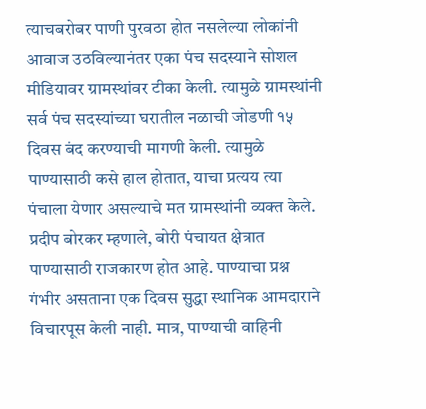त्याचबरोबर पाणी पुरवठा होत नसलेल्या लोकांनी आवाज उठविल्यानंतर एका पंच सदस्याने सोशल मीडियावर ग्रामस्थांवर टीका केली. त्यामुळे ग्रामस्थांनी सर्व पंच सदस्यांच्या घरातील नळाची जोडणी १५ दिवस बंद करण्याची मागणी केली. त्यामुळे पाण्यासाठी कसे हाल होतात, याचा प्रत्यय त्या पंचाला येणार असल्याचे मत ग्रामस्थांनी व्यक्त केले.
प्रदीप बोरकर म्हणाले, बोरी पंचायत क्षेत्रात पाण्यासाठी राजकारण होत आहे. पाण्याचा प्रश्न गंभीर असताना एक दिवस सुद्धा स्थानिक आमदाराने विचारपूस केली नाही. मात्र, पाण्याची वाहिनी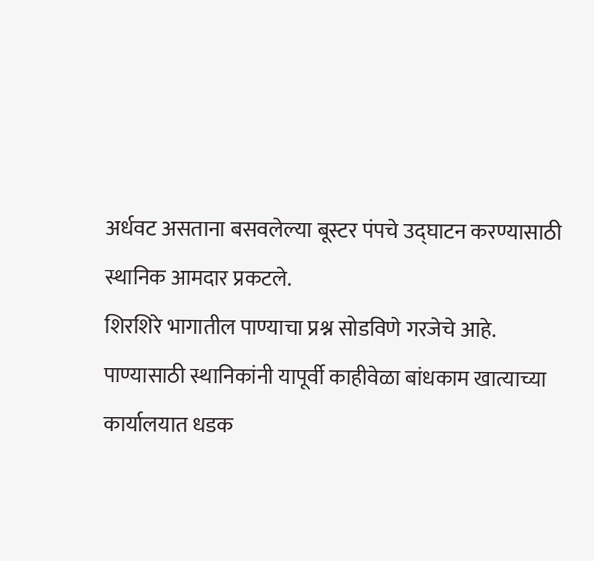अर्धवट असताना बसवलेल्या बूस्टर पंपचे उद्घाटन करण्यासाठी स्थानिक आमदार प्रकटले.
शिरशिरे भागातील पाण्याचा प्रश्न सोडविणे गरजेचे आहे. पाण्यासाठी स्थानिकांनी यापूर्वी काहीवेळा बांधकाम खात्याच्या कार्यालयात धडक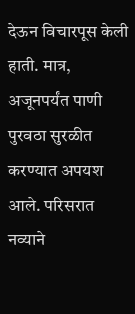देऊन विचारपूस केली हाती. मात्र, अजूनपर्यंत पाणी पुरवठा सुरळीत करण्यात अपयश आले. परिसरात नव्याने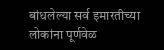बांधलेल्या सर्व इमारतीच्या लोकांना पूर्णवेळ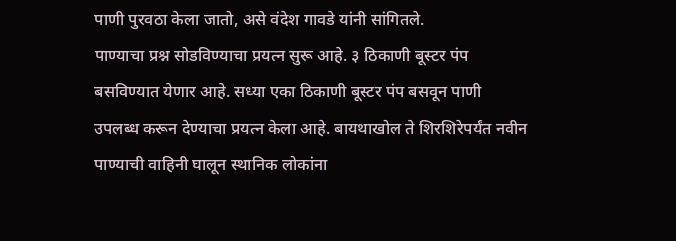पाणी पुरवठा केला जातो, असे वंदेश गावडे यांनी सांगितले.
पाण्याचा प्रश्न सोडविण्याचा प्रयत्न सुरू आहे. ३ ठिकाणी बूस्टर पंप बसविण्यात येणार आहे. सध्या एका ठिकाणी बूस्टर पंप बसवून पाणी उपलब्ध करून देण्याचा प्रयत्न केला आहे. बायथाखोल ते शिरशिरेपर्यंत नवीन पाण्याची वाहिनी घालून स्थानिक लोकांना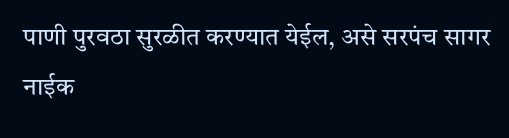पाणी पुरवठा सुरळीत करण्यात येईल, असे सरपंच सागर नाईक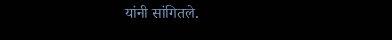यांनी सांगितले.